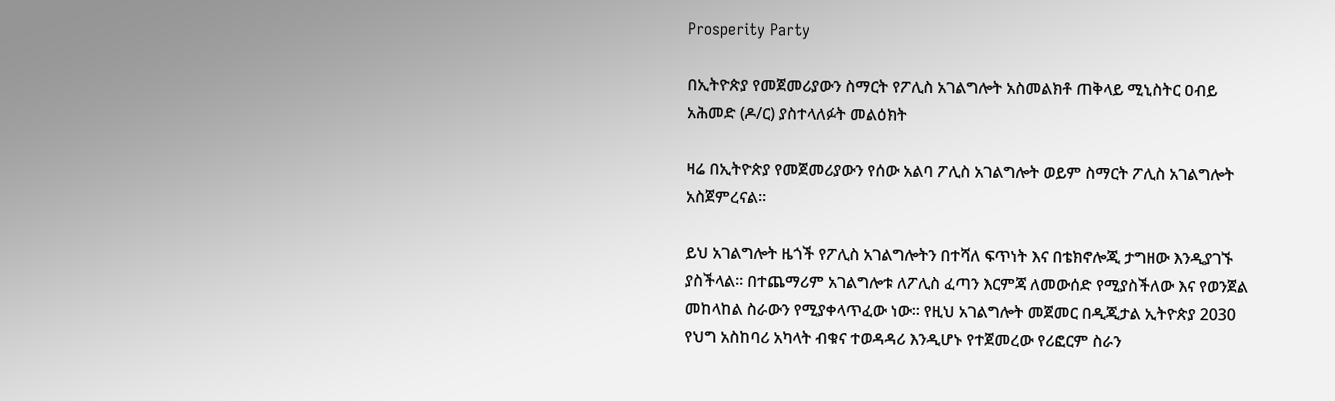Prosperity Party

በኢትዮጵያ የመጀመሪያውን ስማርት የፖሊስ አገልግሎት አስመልክቶ ጠቅላይ ሚኒስትር ዐብይ አሕመድ (ዶ/ር) ያስተላለፉት መልዕክት

ዛሬ በኢትዮጵያ የመጀመሪያውን የሰው አልባ ፖሊስ አገልግሎት ወይም ስማርት ፖሊስ አገልግሎት አስጀምረናል።

ይህ አገልግሎት ዜጎች የፖሊስ አገልግሎትን በተሻለ ፍጥነት እና በቴክኖሎጂ ታግዘው እንዲያገኙ ያስችላል። በተጨማሪም አገልግሎቱ ለፖሊስ ፈጣን እርምጃ ለመውሰድ የሚያስችለው እና የወንጀል መከላከል ስራውን የሚያቀላጥፈው ነው። የዚህ አገልግሎት መጀመር በዲጂታል ኢትዮጵያ 2030 የህግ አስከባሪ አካላት ብቁና ተወዳዳሪ እንዲሆኑ የተጀመረው የሪፎርም ስራን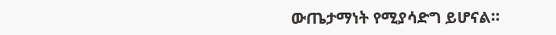ውጤታማነት የሚያሳድግ ይሆናል።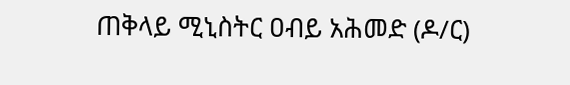ጠቅላይ ሚኒስትር ዐብይ አሕመድ (ዶ/ር)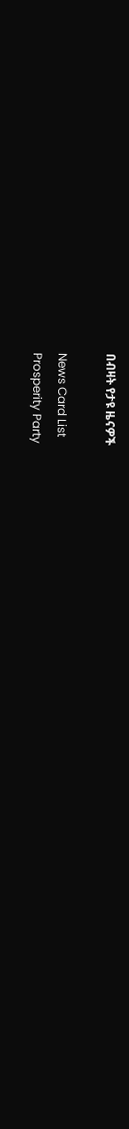በብዛት የታዩ ዜናዎች

News Card List
Prosperity Party